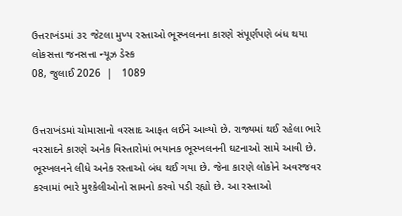ઉત્તરાખંડમાં ૩૨ જેટલા મુખ્ય રસ્તાઓ ભૂસ્ખલનના કારણે સંપૂર્ણપણે બંધ થયા
લોકસત્તા જનસત્તા ન્યૂઝ ડેસ્ક
08, જુલાઈ 2026  |   1089


ઉત્તરાખંડમાં ચોમાસાનો વરસાદ આફત લઈને આવ્યો છે. રાજ્યમાં થઈ રહેલા ભારે વરસાદને કારણે અનેક વિસ્તારોમાં ભયાનક ભૂસ્ખલનની ઘટનાઓ સામે આવી છે. ભૂસ્ખલનને લીધે અનેક રસ્તાઓ બંધ થઈ ગયા છે. જેના કારણે લોકોને અવરજવર કરવામાં ભારે મુશ્કેલીઓનો સામનો કરવો પડી રહ્યો છે. આ રસ્તાઓ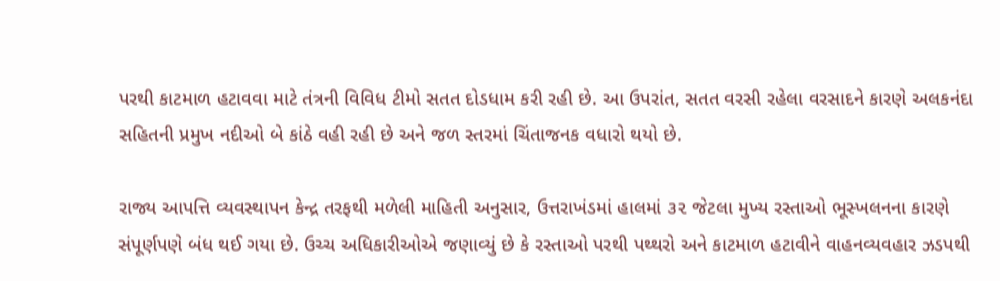પરથી કાટમાળ હટાવવા માટે તંત્રની વિવિધ ટીમો સતત દોડધામ કરી રહી છે. આ ઉપરાંત, સતત વરસી રહેલા વરસાદને કારણે અલકનંદા સહિતની પ્રમુખ નદીઓ બે કાંઠે વહી રહી છે અને જળ સ્તરમાં ચિંતાજનક વધારો થયો છે.

રાજ્ય આપત્તિ વ્યવસ્થાપન કેન્દ્ર તરફથી મળેલી માહિતી અનુસાર, ઉત્તરાખંડમાં હાલમાં ૩૨ જેટલા મુખ્ય રસ્તાઓ ભૂસ્ખલનના કારણે સંપૂર્ણપણે બંધ થઈ ગયા છે. ઉચ્ચ અધિકારીઓએ જણાવ્યું છે કે રસ્તાઓ પરથી પથ્થરો અને કાટમાળ હટાવીને વાહનવ્યવહાર ઝડપથી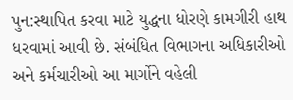પુન:સ્થાપિત કરવા માટે યુદ્ધના ધોરણે કામગીરી હાથ ધરવામાં આવી છે. સંબંધિત વિભાગના અધિકારીઓ અને કર્મચારીઓ આ માર્ગોને વહેલી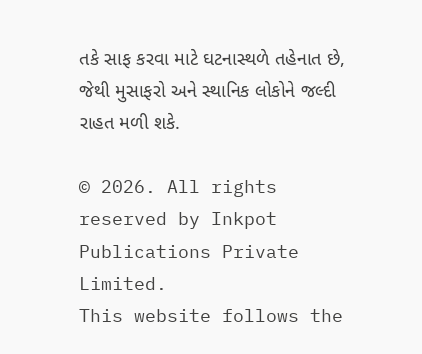તકે સાફ કરવા માટે ઘટનાસ્થળે તહેનાત છે, જેથી મુસાફરો અને સ્થાનિક લોકોને જલ્દી રાહત મળી શકે.

© 2026. All rights reserved by Inkpot Publications Private Limited.
This website follows the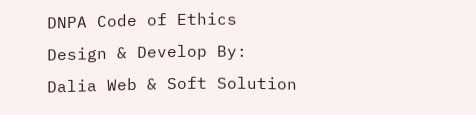DNPA Code of Ethics
Design & Develop By:
Dalia Web & Soft Solution